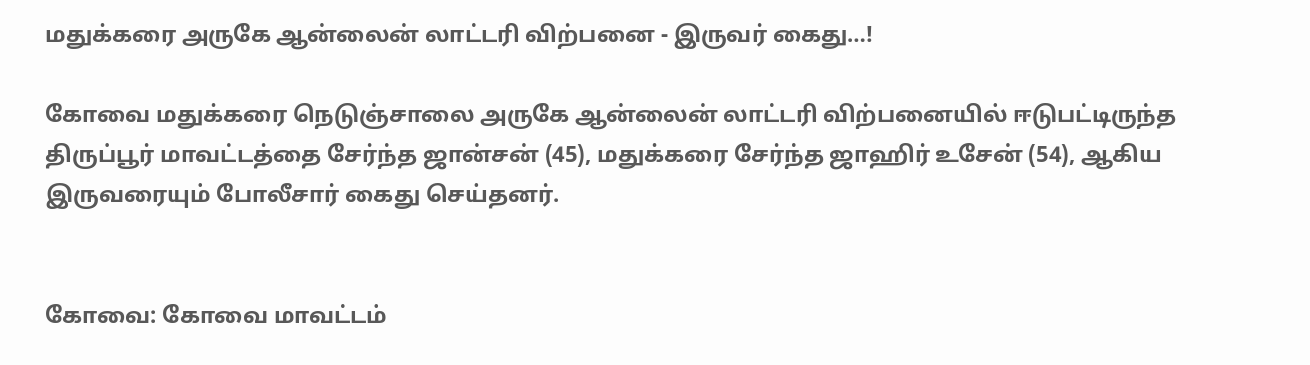மதுக்கரை அருகே ஆன்லைன் லாட்டரி விற்பனை - இருவர் கைது…!

கோவை மதுக்கரை நெடுஞ்சாலை அருகே ஆன்லைன் லாட்டரி விற்பனையில் ஈடுபட்டிருந்த திருப்பூர் மாவட்டத்தை சேர்ந்த ஜான்சன் (45), மதுக்கரை சேர்ந்த ஜாஹிர் உசேன் (54), ஆகிய இருவரையும் போலீசார் கைது செய்தனர்.


கோவை: கோவை மாவட்டம்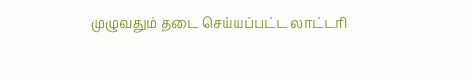முழுவதும் தடை செய்யப்பட்ட லாட்டரி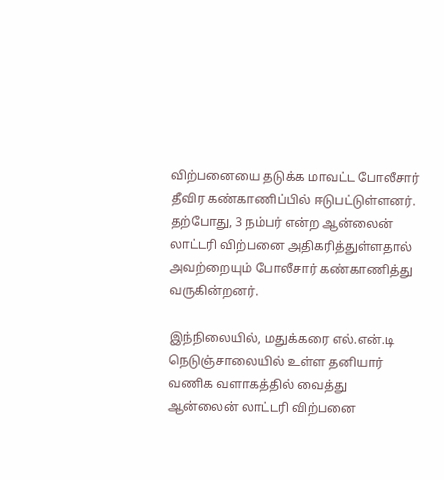விற்பனையை தடுக்க மாவட்ட போலீசார் தீவிர கண்காணிப்பில் ஈடுபட்டுள்ளனர். தற்போது, 3 நம்பர் என்ற ஆன்லைன் லாட்டரி விற்பனை அதிகரித்துள்ளதால் அவற்றையும் போலீசார் கண்காணித்து வருகின்றனர்.

இந்நிலையில், மதுக்கரை எல்.என்.டி நெடுஞ்சாலையில் உள்ள தனியார் வணிக வளாகத்தில் வைத்து ஆன்லைன் லாட்டரி விற்பனை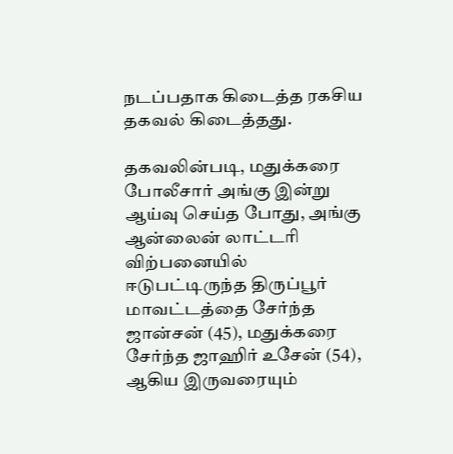நடப்பதாக கிடைத்த ரகசிய தகவல் கிடைத்தது.

தகவலின்படி, மதுக்கரை போலீசார் அங்கு இன்று ஆய்வு செய்த போது, அங்கு ஆன்லைன் லாட்டரி விற்பனையில் ஈடுபட்டிருந்த திருப்பூர் மாவட்டத்தை சேர்ந்த ஜான்சன் (45), மதுக்கரை சேர்ந்த ஜாஹிர் உசேன் (54), ஆகிய இருவரையும்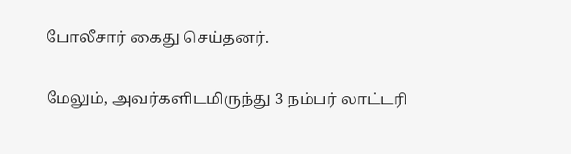போலீசார் கைது செய்தனர்.

மேலும், அவர்களிடமிருந்து 3 நம்பர் லாட்டரி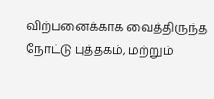விற்பனைக்காக வைத்திருந்த நோட்டு புத்தகம், மற்றும்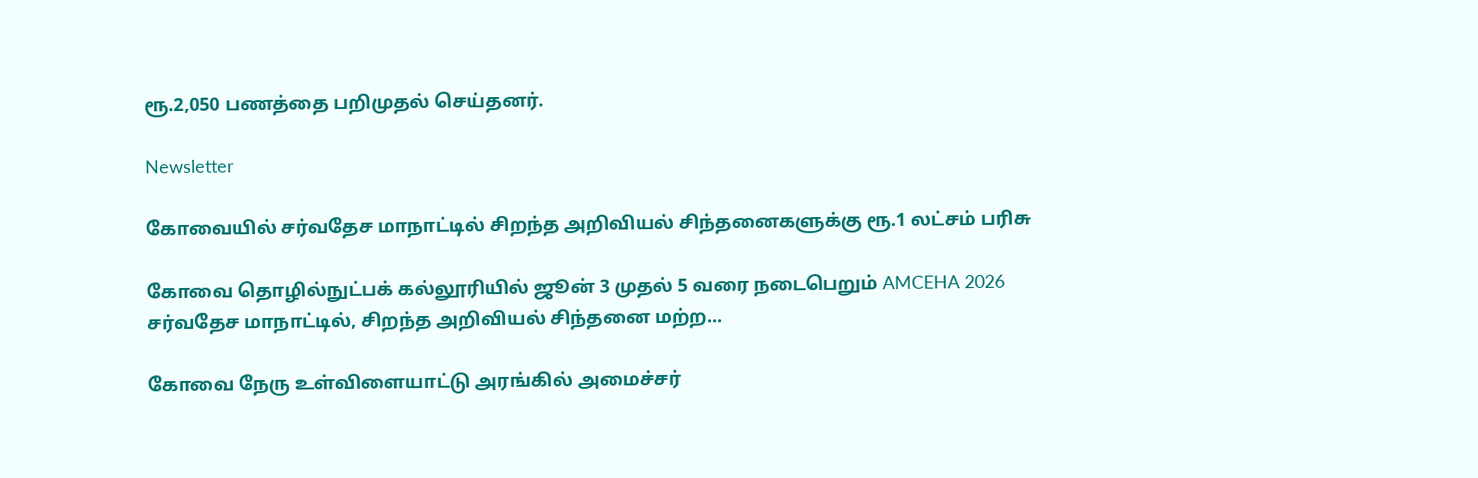ரூ.2,050 பணத்தை பறிமுதல் செய்தனர்.

Newsletter

கோவையில் சர்வதேச மாநாட்டில் சிறந்த அறிவியல் சிந்தனைகளுக்கு ரூ.1 லட்சம் பரிசு

கோவை தொழில்நுட்பக் கல்லூரியில் ஜூன் 3 முதல் 5 வரை நடைபெறும் AMCEHA 2026 சர்வதேச மாநாட்டில், சிறந்த அறிவியல் சிந்தனை மற்ற...

கோவை நேரு உள்விளையாட்டு அரங்கில் அமைச்சர்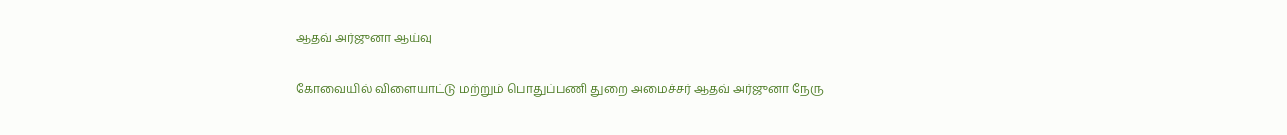ஆதவ் அர்ஜுனா ஆய்வு

கோவையில் விளையாட்டு மற்றும் பொதுப்பணி துறை அமைச்சர் ஆதவ் அர்ஜுனா நேரு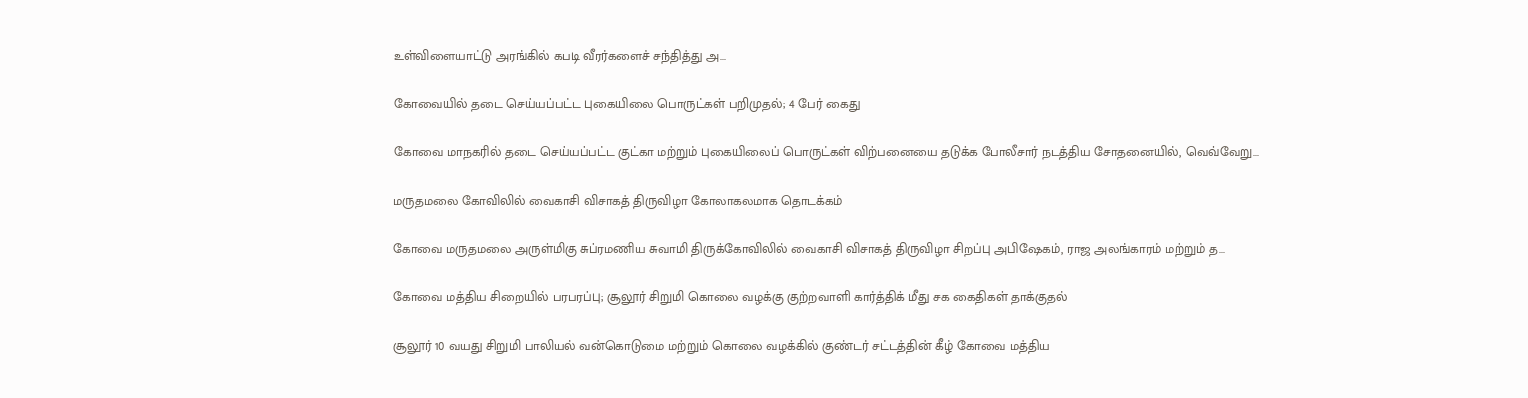உள்விளையாட்டு அரங்கில் கபடி வீரர்களைச் சந்தித்து அ...

கோவையில் தடை செய்யப்பட்ட புகையிலை பொருட்கள் பறிமுதல்; 4 பேர் கைது

கோவை மாநகரில் தடை செய்யப்பட்ட குட்கா மற்றும் புகையிலைப் பொருட்கள் விற்பனையை தடுக்க போலீசார் நடத்திய சோதனையில், வெவ்வேறு...

மருதமலை கோவிலில் வைகாசி விசாகத் திருவிழா கோலாகலமாக தொடக்கம்

கோவை மருதமலை அருள்மிகு சுப்ரமணிய சுவாமி திருக்கோவிலில் வைகாசி விசாகத் திருவிழா சிறப்பு அபிஷேகம், ராஜ அலங்காரம் மற்றும் த...

கோவை மத்திய சிறையில் பரபரப்பு; சூலூர் சிறுமி கொலை வழக்கு குற்றவாளி கார்த்திக் மீது சக கைதிகள் தாக்குதல்

சூலூர் 10 வயது சிறுமி பாலியல் வன்கொடுமை மற்றும் கொலை வழக்கில் குண்டர் சட்டத்தின் கீழ் கோவை மத்திய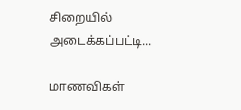சிறையில் அடைக்கப்பட்டி...

மாணவிகள்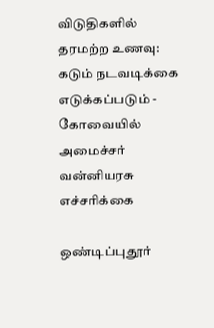விடுதிகளில் தரமற்ற உணவு: கடும் நடவடிக்கை எடுக்கப்படும் - கோவையில் அமைச்சர் வன்னியரசு எச்சரிக்கை

ஒண்டிப்புதூர்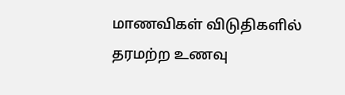மாணவிகள் விடுதிகளில் தரமற்ற உணவு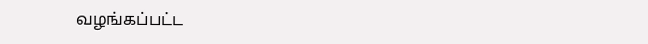வழங்கப்பட்ட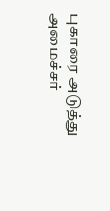புகாரை அடுத்து அமைச்சர்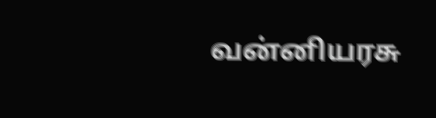வன்னியரசு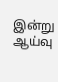இன்று ஆய்வு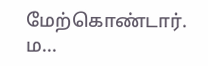மேற்கொண்டார். ம...